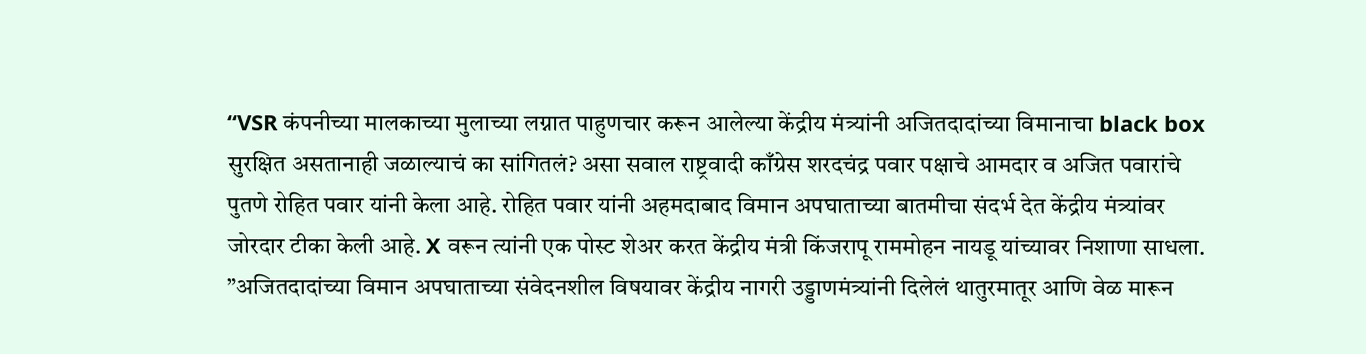“VSR कंपनीच्या मालकाच्या मुलाच्या लग्नात पाहुणचार करून आलेल्या केंद्रीय मंत्र्यांनी अजितदादांच्या विमानाचा black box सुरक्षित असतानाही जळाल्याचं का सांगितलं? असा सवाल राष्ट्रवादी काँग्रेस शरदचंद्र पवार पक्षाचे आमदार व अजित पवारांचे पुतणे रोहित पवार यांनी केला आहे. रोहित पवार यांनी अहमदाबाद विमान अपघाताच्या बातमीचा संदर्भ देत केंद्रीय मंत्र्यांवर जोरदार टीका केली आहे. X वरून त्यांनी एक पोस्ट शेअर करत केंद्रीय मंत्री किंजरापू राममोहन नायडू यांच्यावर निशाणा साधला.
”अजितदादांच्या विमान अपघाताच्या संवेदनशील विषयावर केंद्रीय नागरी उड्डाणमंत्र्यांनी दिलेलं थातुरमातूर आणि वेळ मारून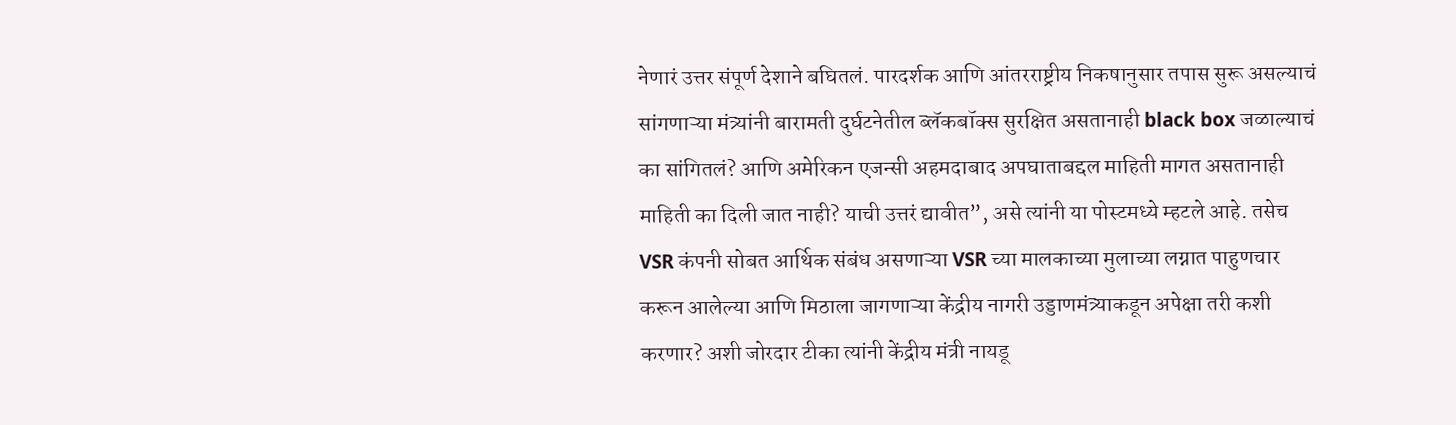नेणारं उत्तर संपूर्ण देशाने बघितलं. पारदर्शक आणि आंतरराष्ट्रीय निकषानुसार तपास सुरू असल्याचं सांगणाऱ्या मंत्र्यांनी बारामती दुर्घटनेतील ब्लॅकबॉक्स सुरक्षित असतानाही black box जळाल्याचं का सांगितलं? आणि अमेरिकन एजन्सी अहमदाबाद अपघाताबद्दल माहिती मागत असतानाही माहिती का दिली जात नाही? याची उत्तरं द्यावीत”, असे त्यांनी या पोस्टमध्ये म्हटले आहे. तसेच VSR कंपनी सोबत आर्थिक संबंध असणाऱ्या VSR च्या मालकाच्या मुलाच्या लग्नात पाहुणचार करून आलेल्या आणि मिठाला जागणाऱ्या केंद्रीय नागरी उड्डाणमंत्र्याकडून अपेक्षा तरी कशी करणार? अशी जोरदार टीका त्यांनी केंद्रीय मंत्री नायडू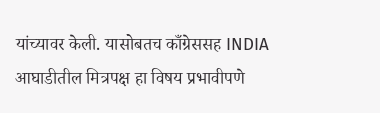यांच्यावर केली. यासोबतच काँग्रेससह INDIA आघाडीतील मित्रपक्ष हा विषय प्रभावीपणे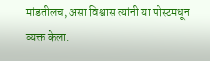मांडतीलच, असा विश्वास त्यांनी या पोस्टमधून व्यक्त केला.